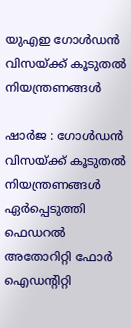യുഎഇ ഗോൾഡൻ വിസയ്ക്ക് കൂടുതൽ നിയന്ത്രണങ്ങൾ

ഷാർജ : ഗോൾഡൻ വിസയ്ക്ക് കൂടുതൽ നിയന്ത്രണങ്ങൾ ഏർപ്പെടുത്തി ഫെഡറൽ അതോറിറ്റി ഫോർ ഐഡന്റിറ്റി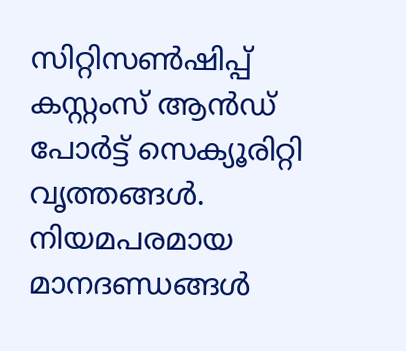സിറ്റിസൺഷിപ്പ് കസ്റ്റംസ് ആൻഡ് പോർട്ട് സെക്യൂരിറ്റി വൃത്തങ്ങൾ. നിയമപരമായ മാനദണ്ഡങ്ങൾ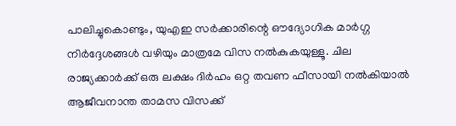പാലിച്ചുകൊണ്ടും, യുഎഇ സർക്കാരിന്റെ ഔദ്യോഗിക മാർഗ്ഗ നിർദ്ദേശങ്ങൾ വഴിയും മാത്രമേ വിസ നൽകുകയുള്ളൂ. ചില രാജ്യക്കാർക്ക് ഒരു ലക്ഷം ദിർഹം ഒറ്റ തവണ ഫീസായി നൽകിയാൽ ആജീവനാന്ത താമസ വിസക്ക്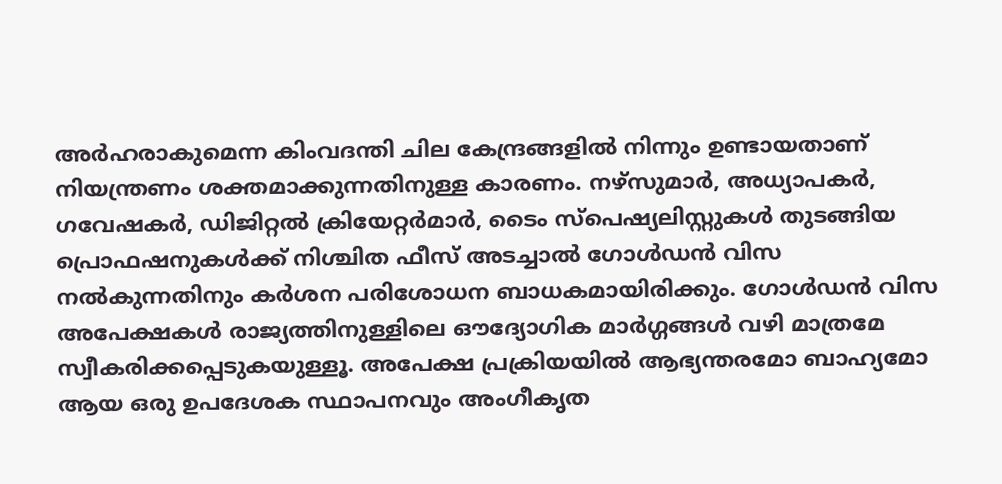അർഹരാകുമെന്ന കിംവദന്തി ചില കേന്ദ്രങ്ങളിൽ നിന്നും ഉണ്ടായതാണ് നിയന്ത്രണം ശക്തമാക്കുന്നതിനുള്ള കാരണം. നഴ്സുമാർ, അധ്യാപകർ, ഗവേഷകർ, ഡിജിറ്റൽ ക്രിയേറ്റർമാർ, ടൈം സ്പെഷ്യലിസ്റ്റുകൾ തുടങ്ങിയ പ്രൊഫഷനുകൾക്ക് നിശ്ചിത ഫീസ് അടച്ചാൽ ഗോൾഡൻ വിസ നൽകുന്നതിനും കർശന പരിശോധന ബാധകമായിരിക്കും. ഗോൾഡൻ വിസ അപേക്ഷകൾ രാജ്യത്തിനുള്ളിലെ ഔദ്യോഗിക മാർഗ്ഗങ്ങൾ വഴി മാത്രമേ സ്വീകരിക്കപ്പെടുകയുള്ളൂ. അപേക്ഷ പ്രക്രിയയിൽ ആഭ്യന്തരമോ ബാഹ്യമോ ആയ ഒരു ഉപദേശക സ്ഥാപനവും അംഗീകൃത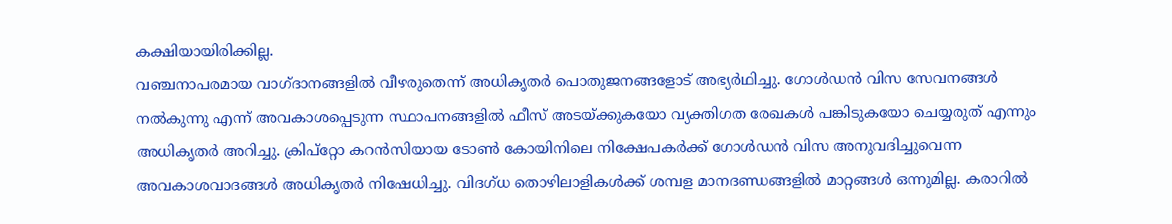കക്ഷിയായിരിക്കില്ല.
വഞ്ചനാപരമായ വാഗ്ദാനങ്ങളിൽ വീഴരുതെന്ന് അധികൃതർ പൊതുജനങ്ങളോട് അഭ്യർഥിച്ചു. ഗോൾഡൻ വിസ സേവനങ്ങൾ നൽകുന്നു എന്ന് അവകാശപ്പെടുന്ന സ്ഥാപനങ്ങളിൽ ഫീസ് അടയ്ക്കുകയോ വ്യക്തിഗത രേഖകൾ പങ്കിടുകയോ ചെയ്യരുത് എന്നും അധികൃതർ അറിച്ചു. ക്രിപ്റ്റോ കറൻസിയായ ടോൺ കോയിനിലെ നിക്ഷേപകർക്ക് ഗോൾഡൻ വിസ അനുവദിച്ചുവെന്ന അവകാശവാദങ്ങൾ അധികൃതർ നിഷേധിച്ചു. വിദഗ്ധ തൊഴിലാളികൾക്ക് ശമ്പള മാനദണ്ഡങ്ങളിൽ മാറ്റങ്ങൾ ഒന്നുമില്ല. കരാറിൽ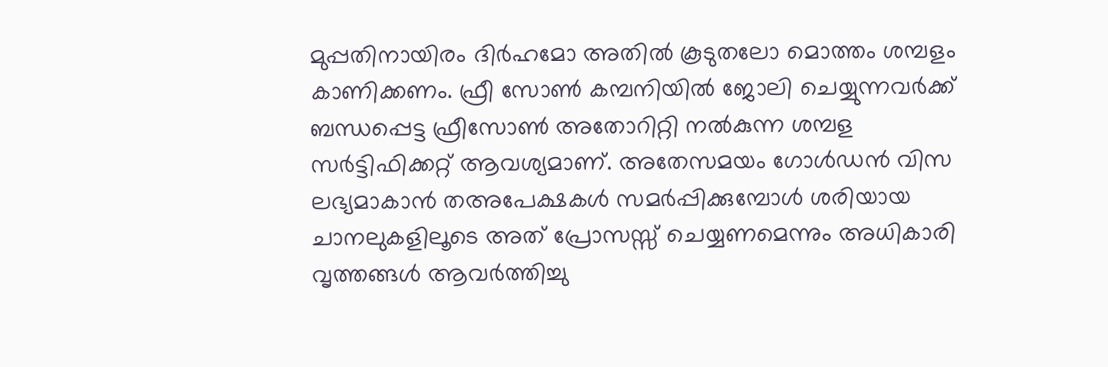മുപ്പതിനായിരം ദിർഹമോ അതിൽ കൂടുതലോ മൊത്തം ശമ്പളം കാണിക്കണം. ഫ്രീ സോൺ കമ്പനിയിൽ ജോലി ചെയ്യുന്നവർക്ക് ബന്ധപ്പെട്ട ഫ്രീസോൺ അതോറിറ്റി നൽകുന്ന ശമ്പള സർട്ടിഫിക്കറ്റ് ആവശ്യമാണ്. അതേസമയം ഗോൾഡൻ വിസ ലഭ്യമാകാൻ തഅപേക്ഷകൾ സമർപ്പിക്കുമ്പോൾ ശരിയായ ചാനലുകളിലൂടെ അത് പ്രോസസ്സ് ചെയ്യണമെന്നും അധികാരി വൃത്തങ്ങൾ ആവർത്തിച്ചു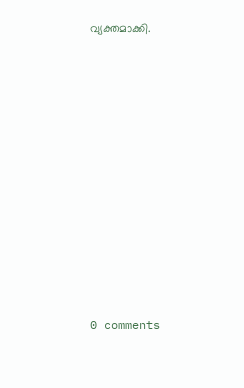വ്യക്തമാക്കി.











0 comments